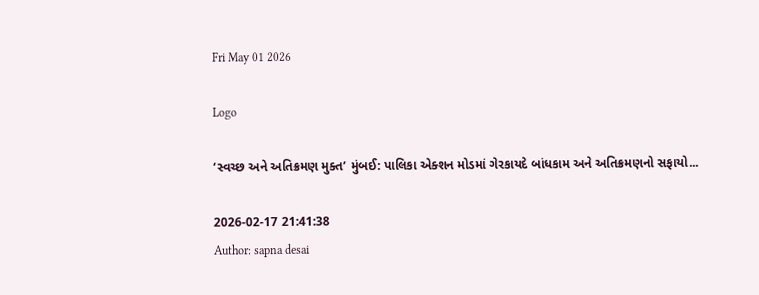Fri May 01 2026

Logo

‘સ્વચ્છ અને અતિક્રમણ મુક્ત’ મુંબઈ: પાલિકા એક્શન મોડમાં ગેરકાયદે બાંધકામ અને અતિક્રમણનો સફાયો...

2026-02-17 21:41:38
Author: sapna desai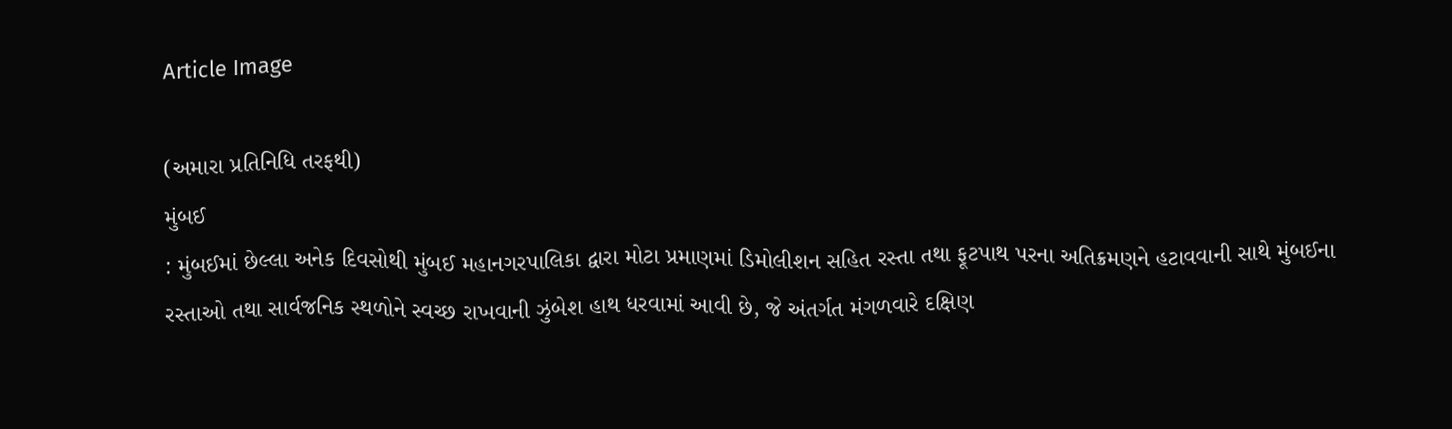Article Image

(અમારા પ્રતિનિધિ તરફથી)
મુંબઈ
: મુંબઈમાં છેલ્લા અનેક દિવસોથી મુંબઈ મહાનગરપાલિકા દ્વારા મોટા પ્રમાણમાં ડિમોલીશન સહિત રસ્તા તથા ફૂટપાથ પરના અતિક્રમણને હટાવવાની સાથે મુંબઈના રસ્તાઓ તથા સાર્વજનિક સ્થળોને સ્વચ્છ રાખવાની ઝુંબેશ હાથ ધરવામાં આવી છે, જે અંતર્ગત મંગળવારે દક્ષિણ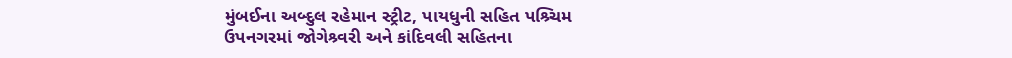મુંબઈના અબ્દુલ રહેમાન સ્ટ્રીટ, પાયધુની સહિત પશ્ર્ચિમ ઉપનગરમાં જોગેશ્ર્વરી અને કાંદિવલી સહિતના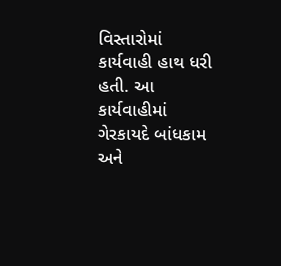વિસ્તારોમાં કાર્યવાહી હાથ ધરી હતી. આ કાર્યવાહીમાં ગેરકાયદે બાંધકામ અને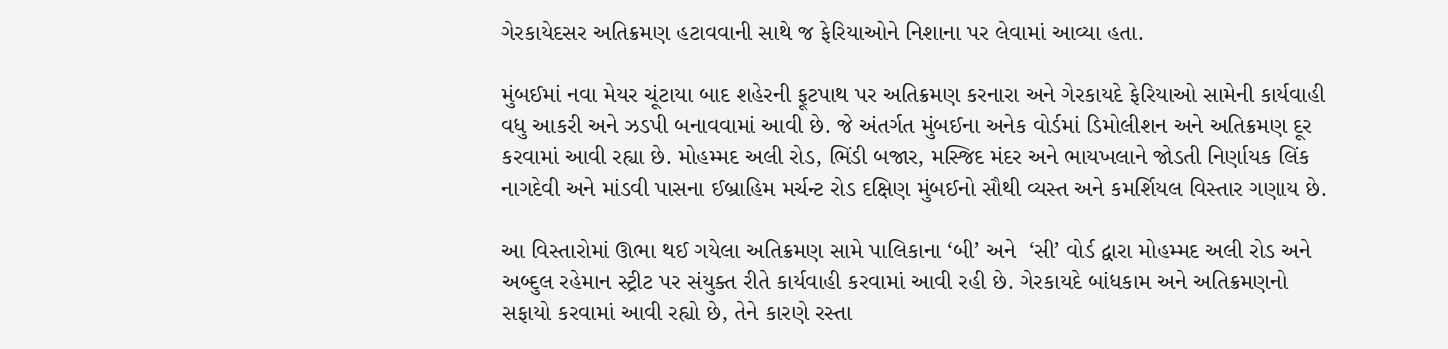ગેરકાયેદસર અતિક્રમણ હટાવવાની સાથે જ ફેરિયાઓને નિશાના પર લેવામાં આવ્યા હતા.

મુંબઈમાં નવા મેયર ચૂંટાયા બાદ શહેરની ફૂટપાથ પર અતિક્રમણ કરનારા અને ગેરકાયદે ફેરિયાઓ સામેની કાર્યવાહી વધુ આકરી અને ઝડપી બનાવવામાં આવી છે. જે અંતર્ગત મુંબઈના અનેક વોર્ડમાં ડિમોલીશન અને અતિક્રમણ દૂર કરવામાં આવી રહ્યા છે. મોહમ્મદ અલી રોડ, ભિંડી બજાર, મસ્જિદ મંદર અને ભાયખલાને જોડતી નિર્ણાયક લિંક નાગદેવી અને માંડવી પાસના ઈબ્રાહિમ મર્ચન્ટ રોડ દક્ષિણ મુંબઈનો સૌથી વ્યસ્ત અને કમર્શિયલ વિસ્તાર ગણાય છે.

આ વિસ્તારોમાં ઊભા થઈ ગયેલા અતિક્રમણ સામે પાલિકાના ‘બી’ અને  ‘સી’ વોર્ડ દ્વારા મોહમ્મદ અલી રોડ અને અબ્દુલ રહેમાન સ્ટ્રીટ પર સંયુક્ત રીતે કાર્યવાહી કરવામાં આવી રહી છે. ગેરકાયદે બાંધકામ અને અતિક્રમણનો સફાયો કરવામાં આવી રહ્યો છે, તેને કારણે રસ્તા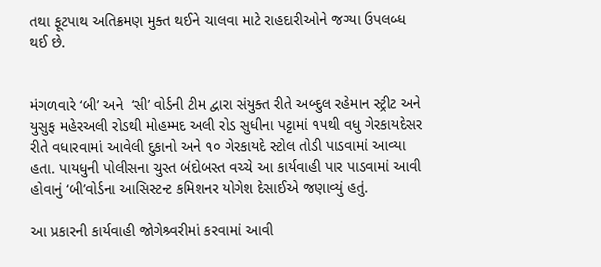તથા ફૂટપાથ અતિક્રમણ મુક્ત થઈને ચાલવા માટે રાહદારીઓને જગ્યા ઉપલબ્ધ થઈ છે.


મંગળવારે ‘બી’ અને  ‘સી’ વોર્ડની ટીમ દ્વારા સંયુક્ત રીતે અબ્દુલ રહેમાન સ્ટ્રીટ અને યુસુફ મહેરઅલી રોડથી મોહમ્મદ અલી રોડ સુધીના પટ્ટામાં ૧૫થી વધુ ગેરકાયદેસર રીતે વધારવામાં આવેલી દુકાનો અને ૧૦ ગેરકાયદે સ્ટોલ તોડી પાડવામાં આવ્યા હતા. પાયધુની પોલીસના ચુસ્ત બંદોબસ્ત વચ્ચે આ કાર્યવાહી પાર પાડવામાં આવી હોવાનું ‘બી’વોર્ડના આસિસ્ટન્ટ કમિશનર યોગેશ દેસાઈએ જણાવ્યું હતું.

આ પ્રકારની કાર્યવાહી જોગેશ્ર્વરીમાં કરવામાં આવી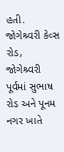હતી. જોગેશ્ર્વરી કેવ્સ રોડ, જોગેશ્ર્વરી પૂર્વમાં સુભાષ રોડ અને પૂનમ નગર ખાતે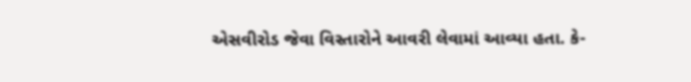એસવીરોડ જેવા વિસ્તારોને આવરી લેવામાં આવ્યા હતા. કે-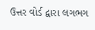ઉત્તર વોર્ડ દ્વારા લગભગ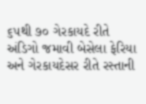૬૫થી ૭૦ ગેરકાયદે રીતે અંડિગો જમાવી બેસેલા ફેરિયા અને ગેરકાયદેસર રીતે રસ્તાની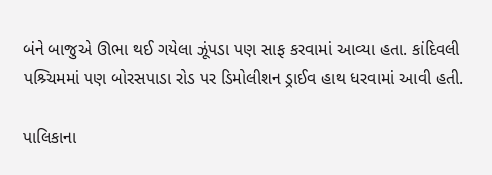બંને બાજુએ ઊભા થઈ ગયેલા ઝૂંપડા પણ સાફ કરવામાં આવ્યા હતા. કાંદિવલી પશ્ર્ચિમમાં પણ બોરસપાડા રોડ પર ડિમોલીશન ડ્રાઈવ હાથ ધરવામાં આવી હતી.

પાલિકાના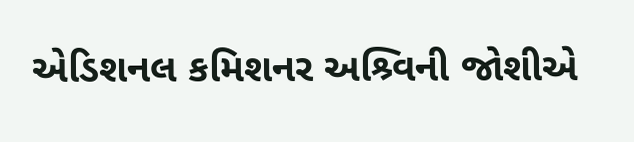એડિશનલ કમિશનર અશ્ર્વિની જોશીએ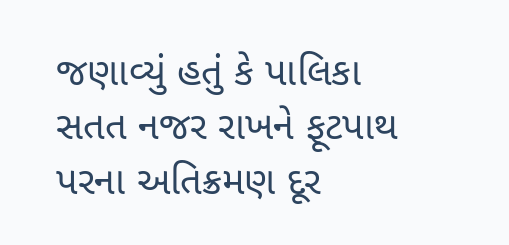જણાવ્યું હતું કે પાલિકા સતત નજર રાખને ફૂટપાથ પરના અતિક્રમણ દૂર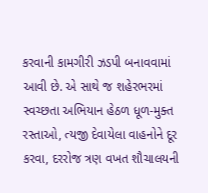કરવાની કામગીરી ઝડપી બનાવવામાં આવી છે. એ સાથે જ શહેરભરમાં સ્વચ્છતા અભિયાન હેઠળ ધૂળ-મુક્ત રસ્તાઓ, ત્યજી દેવાયેલા વાહનોને દૂર કરવા, દરરોજ ત્રણ વખત શૌચાલયની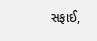સફાઈ,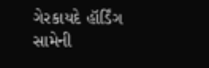ગેરકાયદે હૉર્ડિંગ સામેની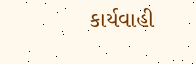કાર્યવાહી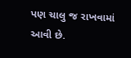પણ ચાલુ જ રાખવામાં આવી છે.